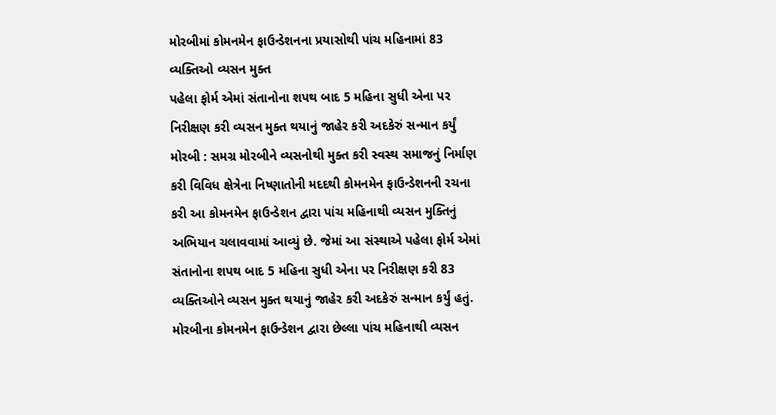મોરબીમાં કોમનમેન ફાઉન્ડેશનના પ્રયાસોથી પાંચ મહિનામાં 83 વ્યક્તિઓ વ્યસન મુક્ત
પહેલા ફોર્મ એમાં સંતાનોના શપથ બાદ 5 મહિના સુધી એના પર નિરીક્ષણ કરી વ્યસન મુક્ત થયાનું જાહેર કરી અદકેરું સન્માન કર્યું
મોરબી : સમગ્ર મોરબીને વ્યસનોથી મુક્ત કરી સ્વસ્થ સમાજનું નિર્માણ કરી વિવિધ ક્ષેત્રેના નિષ્ણાતોની મદદથી કોમનમેન ફાઉન્ડેશનની રચના કરી આ કોમનમેન ફાઉન્ડેશન દ્વારા પાંચ મહિનાથી વ્યસન મુક્તિનું અભિયાન ચલાવવામાં આવ્યું છે. જેમાં આ સંસ્થાએ પહેલા ફોર્મ એમાં સંતાનોના શપથ બાદ 5 મહિના સુધી એના પર નિરીક્ષણ કરી 83 વ્યક્તિઓને વ્યસન મુક્ત થયાનું જાહેર કરી અદકેરું સન્માન કર્યું હતું.
મોરબીના કોમનમેન ફાઉન્ડેશન દ્વારા છેલ્લા પાંચ મહિનાથી વ્યસન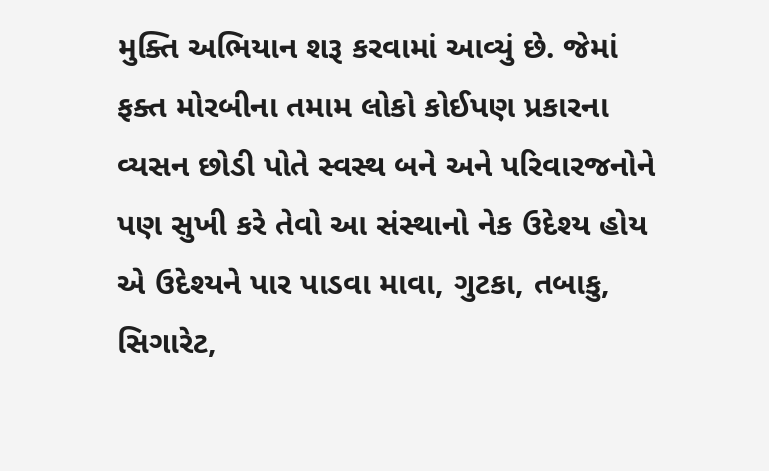મુક્તિ અભિયાન શરૂ કરવામાં આવ્યું છે. જેમાં ફક્ત મોરબીના તમામ લોકો કોઈપણ પ્રકારના વ્યસન છોડી પોતે સ્વસ્થ બને અને પરિવારજનોને પણ સુખી કરે તેવો આ સંસ્થાનો નેક ઉદેશ્ય હોય એ ઉદેશ્યને પાર પાડવા માવા, ગુટકા, તબાકુ, સિગારેટ,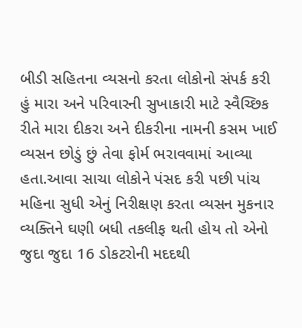બીડી સહિતના વ્યસનો કરતા લોકોનો સંપર્ક કરી હું મારા અને પરિવારની સુખાકારી માટે સ્વૈચ્છિક રીતે મારા દીકરા અને દીકરીના નામની કસમ ખાઈ વ્યસન છોડું છું તેવા ફોર્મ ભરાવવામાં આવ્યા હતા.આવા સાચા લોકોને પંસદ કરી પછી પાંચ મહિના સુધી એનું નિરીક્ષણ કરતા વ્યસન મુકનાર વ્યક્તિને ઘણી બધી તકલીફ થતી હોય તો એનો જુદા જુદા 16 ડોકટરોની મદદથી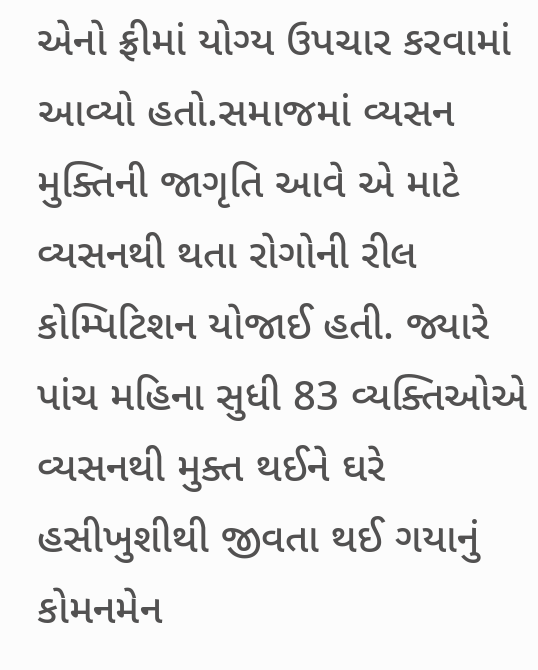એનો ફ્રીમાં યોગ્ય ઉપચાર કરવામાં આવ્યો હતો.સમાજમાં વ્યસન મુક્તિની જાગૃતિ આવે એ માટે વ્યસનથી થતા રોગોની રીલ કોમ્પિટિશન યોજાઈ હતી. જ્યારે પાંચ મહિના સુધી 83 વ્યક્તિઓએ વ્યસનથી મુક્ત થઈને ઘરે હસીખુશીથી જીવતા થઈ ગયાનું કોમનમેન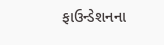ફાઉન્ડેશનના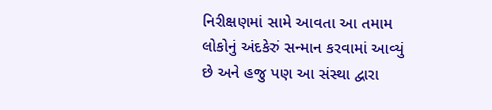નિરીક્ષણમાં સામે આવતા આ તમામ લોકોનું અંદકેરું સન્માન કરવામાં આવ્યું છે અને હજુ પણ આ સંસ્થા દ્વારા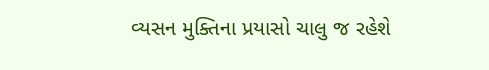વ્યસન મુક્તિના પ્રયાસો ચાલુ જ રહેશે